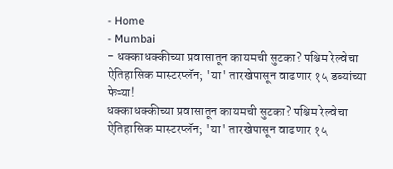- Home
- Mumbai
- धक्काधक्कीच्या प्रवासातून कायमची सुटका? पश्चिम रेल्वेचा ऐतिहासिक मास्टरप्लॅन; 'या' तारखेपासून वाढणार १५ डब्यांच्या फेऱ्या!
धक्काधक्कीच्या प्रवासातून कायमची सुटका? पश्चिम रेल्वेचा ऐतिहासिक मास्टरप्लॅन; 'या' तारखेपासून वाढणार १५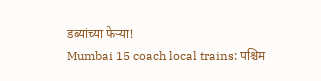डब्यांच्या फेऱ्या!
Mumbai 15 coach local trains: पश्चिम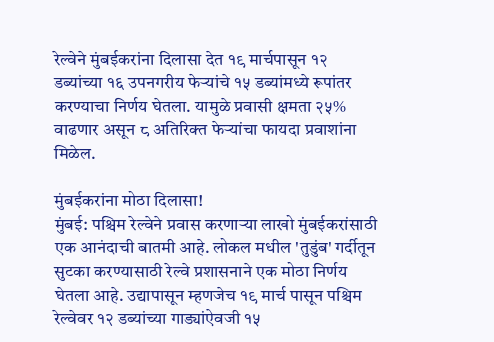रेल्वेने मुंबईकरांना दिलासा देत १९ मार्चपासून १२ डब्यांच्या १६ उपनगरीय फेऱ्यांचे १५ डब्यांमध्ये रूपांतर करण्याचा निर्णय घेतला. यामुळे प्रवासी क्षमता २५% वाढणार असून ८ अतिरिक्त फेऱ्यांचा फायदा प्रवाशांना मिळेल.

मुंबईकरांना मोठा दिलासा!
मुंबई: पश्चिम रेल्वेने प्रवास करणाऱ्या लाखो मुंबईकरांसाठी एक आनंदाची बातमी आहे. लोकल मधील 'तुडुंब' गर्दीतून सुटका करण्यासाठी रेल्वे प्रशासनाने एक मोठा निर्णय घेतला आहे. उद्यापासून म्हणजेच १९ मार्च पासून पश्चिम रेल्वेवर १२ डब्यांच्या गाड्यांऐवजी १५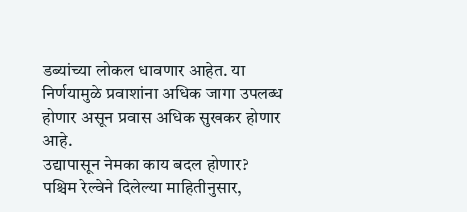डब्यांच्या लोकल धावणार आहेत. या निर्णयामुळे प्रवाशांना अधिक जागा उपलब्ध होणार असून प्रवास अधिक सुखकर होणार आहे.
उद्यापासून नेमका काय बदल होणार?
पश्चिम रेल्वेने दिलेल्या माहितीनुसार,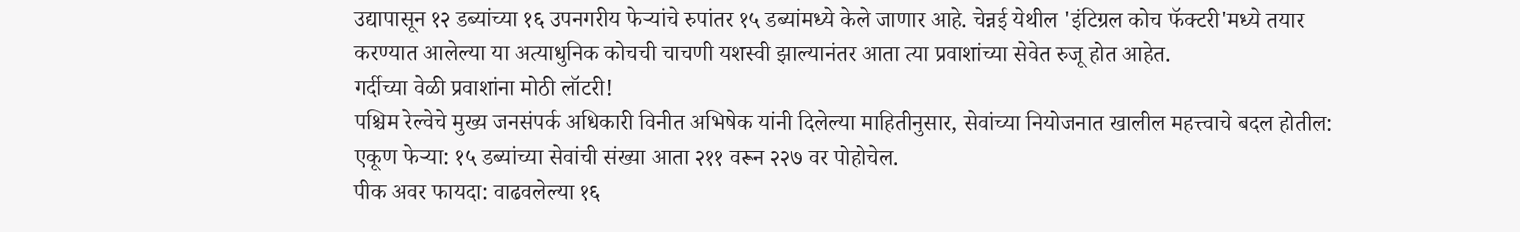उद्यापासून १२ डब्यांच्या १६ उपनगरीय फेऱ्यांचे रुपांतर १५ डब्यांमध्ये केले जाणार आहे. चेन्नई येथील 'इंटिग्रल कोच फॅक्टरी'मध्ये तयार करण्यात आलेल्या या अत्याधुनिक कोचची चाचणी यशस्वी झाल्यानंतर आता त्या प्रवाशांच्या सेवेत रुजू होत आहेत.
गर्दीच्या वेळी प्रवाशांना मोठी लॉटरी!
पश्चिम रेल्वेचे मुख्य जनसंपर्क अधिकारी विनीत अभिषेक यांनी दिलेल्या माहितीनुसार, सेवांच्या नियोजनात खालील महत्त्वाचे बदल होतील:
एकूण फेऱ्या: १५ डब्यांच्या सेवांची संख्या आता २११ वरून २२७ वर पोहोचेल.
पीक अवर फायदा: वाढवलेल्या १६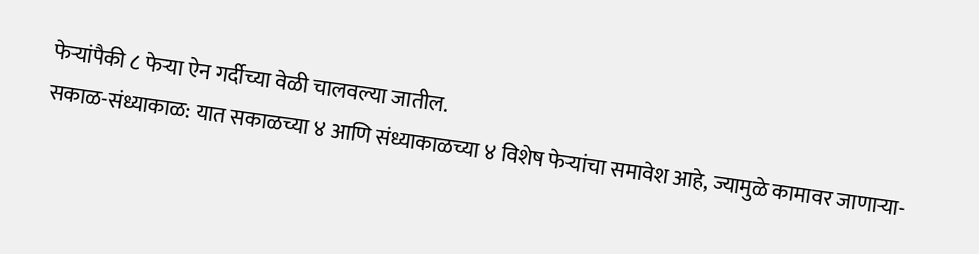फेऱ्यांपैकी ८ फेऱ्या ऐन गर्दीच्या वेळी चालवल्या जातील.
सकाळ-संध्याकाळ: यात सकाळच्या ४ आणि संध्याकाळच्या ४ विशेष फेऱ्यांचा समावेश आहे, ज्यामुळे कामावर जाणाऱ्या-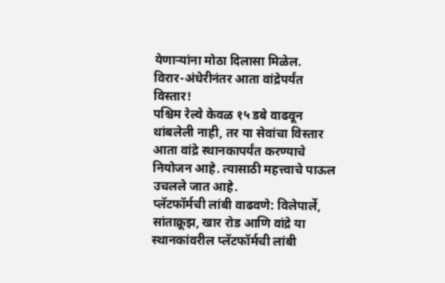येणाऱ्यांना मोठा दिलासा मिळेल.
विरार-अंधेरीनंतर आता वांद्रेपर्यंत विस्तार!
पश्चिम रेल्वे केवळ १५ डबे वाढवून थांबलेली नाही, तर या सेवांचा विस्तार आता वांद्रे स्थानकापर्यंत करण्याचे नियोजन आहे. त्यासाठी महत्त्वाचे पाऊल उचलले जात आहे.
प्लॅटफॉर्मची लांबी वाढवणे: विलेपार्ले, सांताक्रूझ, खार रोड आणि वांद्रे या स्थानकांवरील प्लॅटफॉर्मची लांबी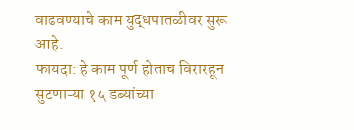वाढवण्याचे काम युद्धपातळीवर सुरू आहे.
फायदा: हे काम पूर्ण होताच विरारहून सुटणाऱ्या १५ डब्यांच्या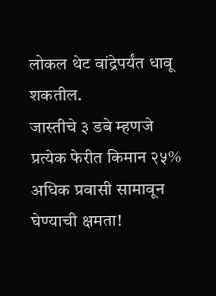लोकल थेट वांद्रेपर्यंत धावू शकतील.
जास्तीचे ३ डबे म्हणजे प्रत्येक फेरीत किमान २५% अधिक प्रवासी सामावून घेण्याची क्षमता!